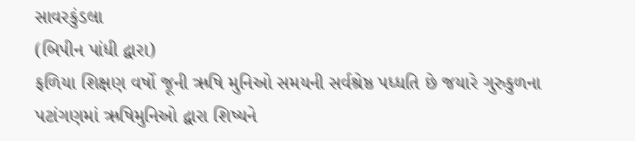સાવરકુંડલા
(બિપીન પાંધી દ્વારા)
ફળિયા શિક્ષણ વર્ષો જૂની ઋષિ મુનિઓ સમયની સર્વશ્રેષ્ઠ પધ્ધતિ છે જયારે ગુરુકુળના પટાંગણમાં ઋષિમુનિઓ દ્વારા શિષ્યને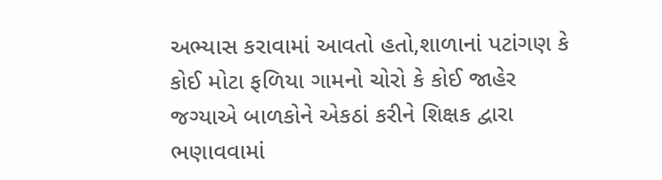અભ્યાસ કરાવામાં આવતો હતો,શાળાનાં પટાંગણ કે કોઈ મોટા ફળિયા ગામનો ચોરો કે કોઈ જાહેર જગ્યાએ બાળકોને એકઠાં કરીને શિક્ષક દ્વારા ભણાવવામાં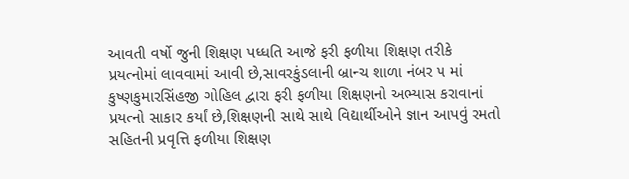આવતી વર્ષો જુની શિક્ષણ પધ્ધતિ આજે ફરી ફળીયા શિક્ષણ તરીકે પ્રયત્નોમાં લાવવામાં આવી છે,સાવરકુંડલાની બ્રાન્ચ શાળા નંબર ૫ માં કુષ્ણકુમારસિંહજી ગોહિલ દ્વારા ફરી ફળીયા શિક્ષણનો અભ્યાસ કરાવાનાં પ્રયત્નો સાકાર કર્યાં છે,શિક્ષણની સાથે સાથે વિદ્યાર્થીઓને જ્ઞાન આપવું રમતો સહિતની પ્રવૃત્તિ ફળીયા શિક્ષણ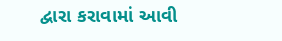દ્વારા કરાવામાં આવી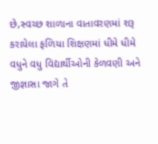છે,સ્વચ્છ શાળાના વાતાવરણમાં શરૂ કરાયેલા ફળિયા શિક્ષણમાં ધીમે ધીમે વધુને વધુ વિદ્યાર્થીઓની કેળવણી અને જીજ્ઞાસા જાગે તે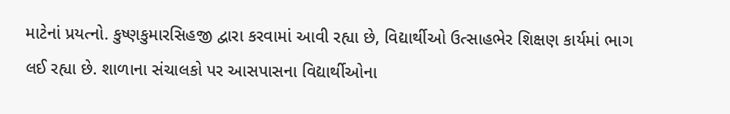માટેનાં પ્રયત્નો. કુષ્ણકુમારસિહજી દ્વારા કરવામાં આવી રહ્યા છે, વિદ્યાર્થીઓ ઉત્સાહભેર શિક્ષણ કાર્યમાં ભાગ લઈ રહ્યા છે. શાળાના સંચાલકો પર આસપાસના વિદ્યાર્થીઓના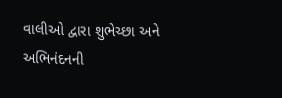વાલીઓ દ્વારા શુભેચ્છા અને અભિનંદનની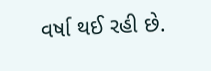વર્ષા થઈ રહી છે.